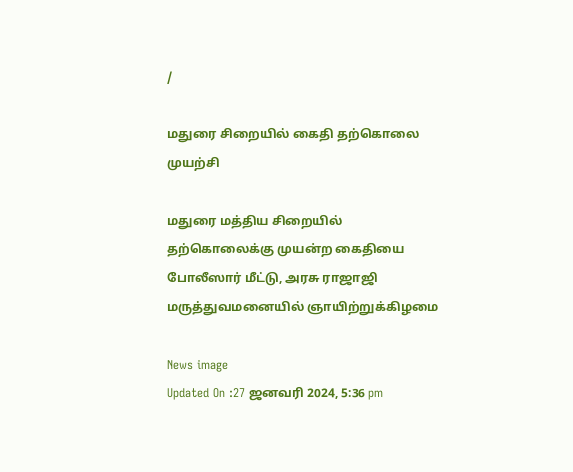/

மதுரை சிறையில் கைதி தற்கொலை முயற்சி

மதுரை மத்திய சிறையில் தற்கொலைக்கு முயன்ற கைதியை போலீஸார் மீட்டு, அரசு ராஜாஜி மருத்துவமனையில் ஞாயிற்றுக்கிழமை

News image
Updated On :27 ஜனவரி 2024, 5:36 pm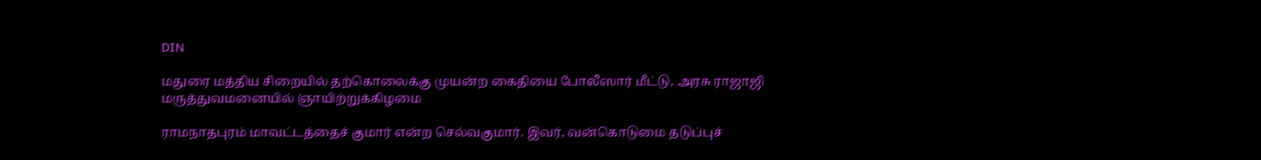DIN

மதுரை மத்திய சிறையில் தற்கொலைக்கு முயன்ற கைதியை போலீஸார் மீட்டு, அரசு ராஜாஜி மருத்துவமனையில் ஞாயிற்றுக்கிழமை

ராமநாதபுரம் மாவட்டத்தைச் குமார் என்ற செல்வகுமார். இவர், வன்கொடுமை தடுப்புச்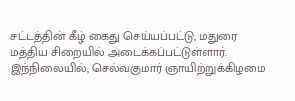சட்டத்தின் கீழ் கைது செய்யப்பட்டு, மதுரை மத்திய சிறையில் அடைக்கப்பட்டுள்ளார். இந்நிலையில், செல்வகுமார் ஞாயிற்றுக்கிழமை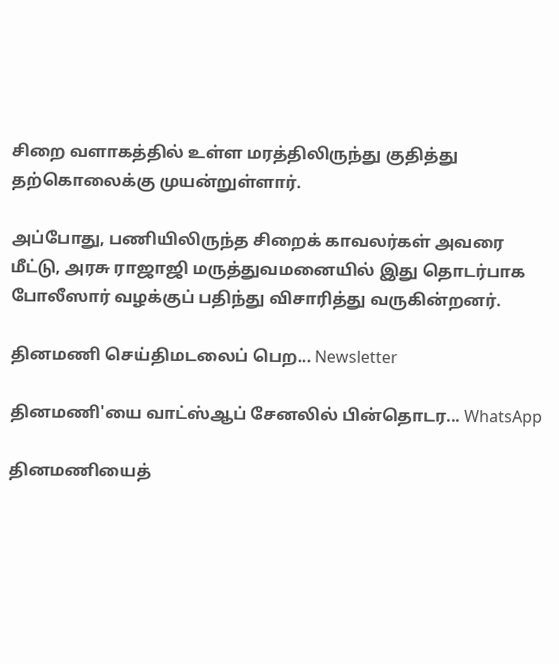சிறை வளாகத்தில் உள்ள மரத்திலிருந்து குதித்து தற்கொலைக்கு முயன்றுள்ளார்.

அப்போது, பணியிலிருந்த சிறைக் காவலர்கள் அவரை மீட்டு, அரசு ராஜாஜி மருத்துவமனையில் இது தொடர்பாக போலீஸார் வழக்குப் பதிந்து விசாரித்து வருகின்றனர்.

தினமணி செய்திமடலைப் பெற... Newsletter

தினமணி'யை வாட்ஸ்ஆப் சேனலில் பின்தொடர... WhatsApp

தினமணியைத்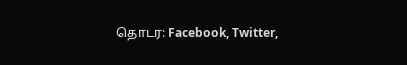தொடர: Facebook, Twitter,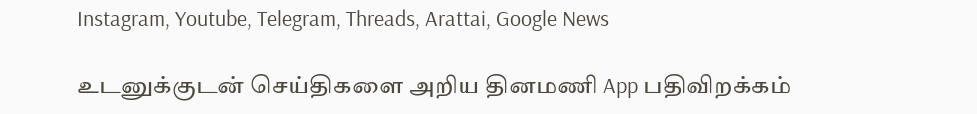Instagram, Youtube, Telegram, Threads, Arattai, Google News

உடனுக்குடன் செய்திகளை அறிய தினமணி App பதிவிறக்கம்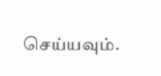செய்யவும்.